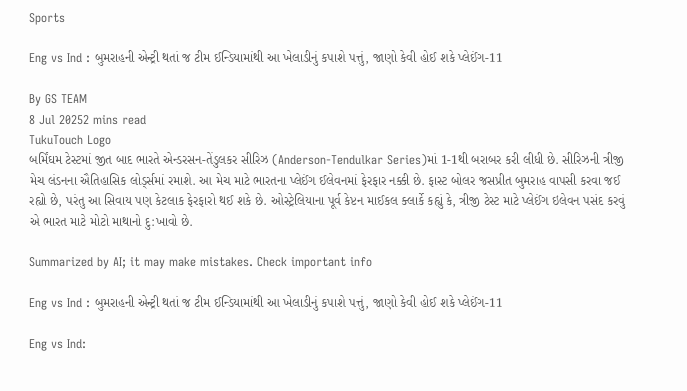Sports

Eng vs Ind : બુમરાહની એન્ટ્રી થતાં જ ટીમ ઈન્ડિયામાંથી આ ખેલાડીનું કપાશે પત્તું, જાણો કેવી હોઈ શકે પ્લેઈંગ-11

By GS TEAM
8 Jul 20252 mins read
TukuTouch Logo
બર્મિંઘમ ટેસ્ટમાં જીત બાદ ભારતે એન્ડરસન-તેંડુલકર સીરિઝ (Anderson-Tendulkar Series)માં 1-1થી બરાબર કરી લીધી છે. સીરિઝની ત્રીજી મેચ લંડનના ઐતિહાસિક લોર્ડ્સમાં રમાશે. આ મેચ માટે ભારતના પ્લેઈંગ ઈલેવનમાં ફેરફાર નક્કી છે. ફાસ્ટ બોલર જસપ્રીત બુમરાહ વાપસી કરવા જઈ રહ્યો છે, પરંતુ આ સિવાય પણ કેટલાક ફેરફારો થઈ શકે છે. ઓસ્ટ્રેલિયાના પૂર્વ કેપ્ટન માઈકલ ક્લાર્કે કહ્યું કે, ત્રીજી ટેસ્ટ માટે પ્લેઈંગ ઇલેવન પસંદ કરવું એ ભારત માટે મોટો માથાનો દુ:ખાવો છે.

Summarized by AI; it may make mistakes. Check important info

Eng vs Ind : બુમરાહની એન્ટ્રી થતાં જ ટીમ ઈન્ડિયામાંથી આ ખેલાડીનું કપાશે પત્તું, જાણો કેવી હોઈ શકે પ્લેઈંગ-11

Eng vs Ind: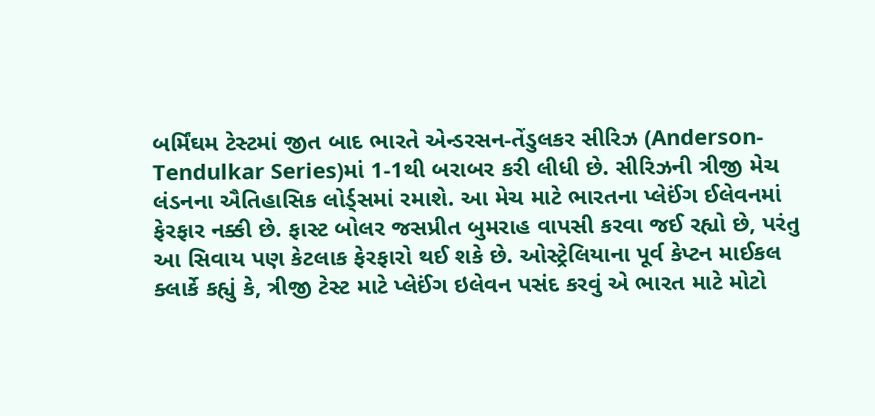બર્મિંઘમ ટેસ્ટમાં જીત બાદ ભારતે એન્ડરસન-તેંડુલકર સીરિઝ (Anderson-Tendulkar Series)માં 1-1થી બરાબર કરી લીધી છે. સીરિઝની ત્રીજી મેચ લંડનના ઐતિહાસિક લોર્ડ્સમાં રમાશે. આ મેચ માટે ભારતના પ્લેઈંગ ઈલેવનમાં ફેરફાર નક્કી છે. ફાસ્ટ બોલર જસપ્રીત બુમરાહ વાપસી કરવા જઈ રહ્યો છે, પરંતુ આ સિવાય પણ કેટલાક ફેરફારો થઈ શકે છે. ઓસ્ટ્રેલિયાના પૂર્વ કેપ્ટન માઈકલ ક્લાર્કે કહ્યું કે, ત્રીજી ટેસ્ટ માટે પ્લેઈંગ ઇલેવન પસંદ કરવું એ ભારત માટે મોટો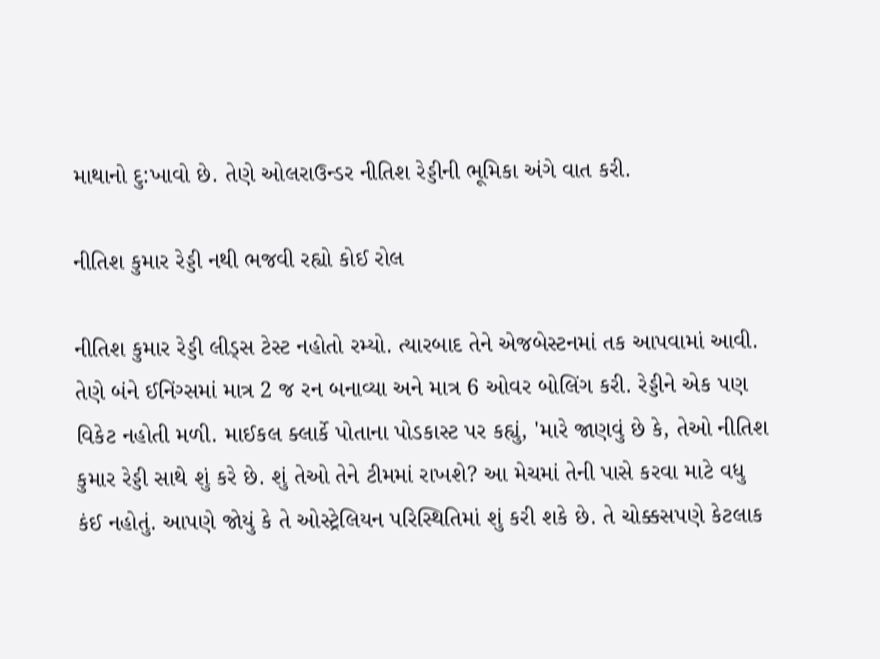માથાનો દુ:ખાવો છે. તેણે ઓલરાઉન્ડર નીતિશ રેડ્ડીની ભૂમિકા અંગે વાત કરી.

નીતિશ કુમાર રેડ્ડી નથી ભજવી રહ્યો કોઈ રોલ

નીતિશ કુમાર રેડ્ડી લીડ્સ ટેસ્ટ નહોતો રમ્યો. ત્યારબાદ તેને એજબેસ્ટનમાં તક આપવામાં આવી. તેણે બંને ઈનિંગ્સમાં માત્ર 2 જ રન બનાવ્યા અને માત્ર 6 ઓવર બોલિંગ કરી. રેડ્ડીને એક પણ વિકેટ નહોતી મળી. માઈકલ ક્લાર્કે પોતાના પોડકાસ્ટ પર કહ્યું, 'મારે જાણવું છે કે, તેઓ નીતિશ કુમાર રેડ્ડી સાથે શું કરે છે. શું તેઓ તેને ટીમમાં રાખશે? આ મેચમાં તેની પાસે કરવા માટે વધુ કંઈ નહોતું. આપણે જોયું કે તે ઓસ્ટ્રેલિયન પરિસ્થિતિમાં શું કરી શકે છે. તે ચોક્કસપણે કેટલાક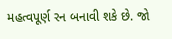મહત્વપૂર્ણ રન બનાવી શકે છે. જો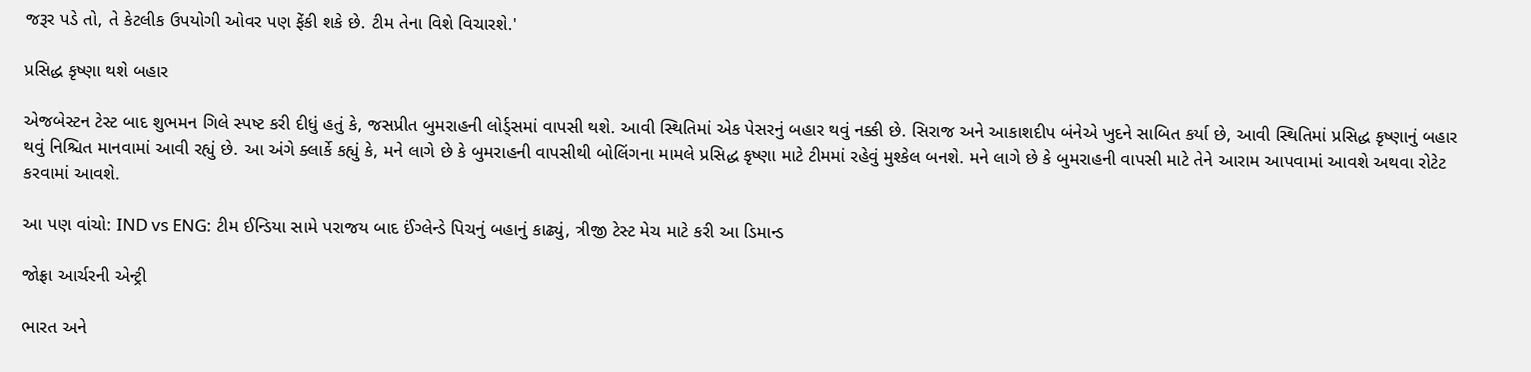જરૂર પડે તો, તે કેટલીક ઉપયોગી ઓવર પણ ફેંકી શકે છે. ટીમ તેના વિશે વિચારશે.'

પ્રસિદ્ધ કૃષ્ણા થશે બહાર

એજબેસ્ટન ટેસ્ટ બાદ શુભમન ગિલે સ્પષ્ટ કરી દીધું હતું કે, જસપ્રીત બુમરાહની લોર્ડ્સમાં વાપસી થશે. આવી સ્થિતિમાં એક પેસરનું બહાર થવું નક્કી છે. સિરાજ અને આકાશદીપ બંનેએ ખુદને સાબિત કર્યા છે, આવી સ્થિતિમાં પ્રસિદ્ધ કૃષ્ણાનું બહાર થવું નિશ્ચિત માનવામાં આવી રહ્યું છે. આ અંગે ક્લાર્કે કહ્યું કે, મને લાગે છે કે બુમરાહની વાપસીથી બોલિંગના મામલે પ્રસિદ્ધ કૃષ્ણા માટે ટીમમાં રહેવું મુશ્કેલ બનશે. મને લાગે છે કે બુમરાહની વાપસી માટે તેને આરામ આપવામાં આવશે અથવા રોટેટ કરવામાં આવશે.

આ પણ વાંચો: IND vs ENG: ટીમ ઈન્ડિયા સામે પરાજય બાદ ઈંગ્લેન્ડે પિચનું બહાનું કાઢ્યું, ત્રીજી ટેસ્ટ મેચ માટે કરી આ ડિમાન્ડ

જોફ્રા આર્ચરની એન્ટ્રી

ભારત અને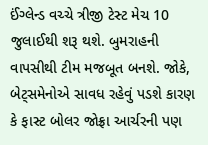ઈંગ્લેન્ડ વચ્ચે ત્રીજી ટેસ્ટ મેચ 10 જુલાઈથી શરૂ થશે. બુમરાહની વાપસીથી ટીમ મજબૂત બનશે. જોકે, બેટ્સમેનોએ સાવધ રહેવું પડશે કારણ કે ફાસ્ટ બોલર જોફ્રા આર્ચરની પણ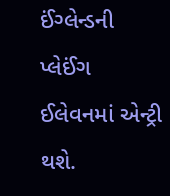ઈંગ્લેન્ડની પ્લેઈંગ ઈલેવનમાં એન્ટ્રી થશે.